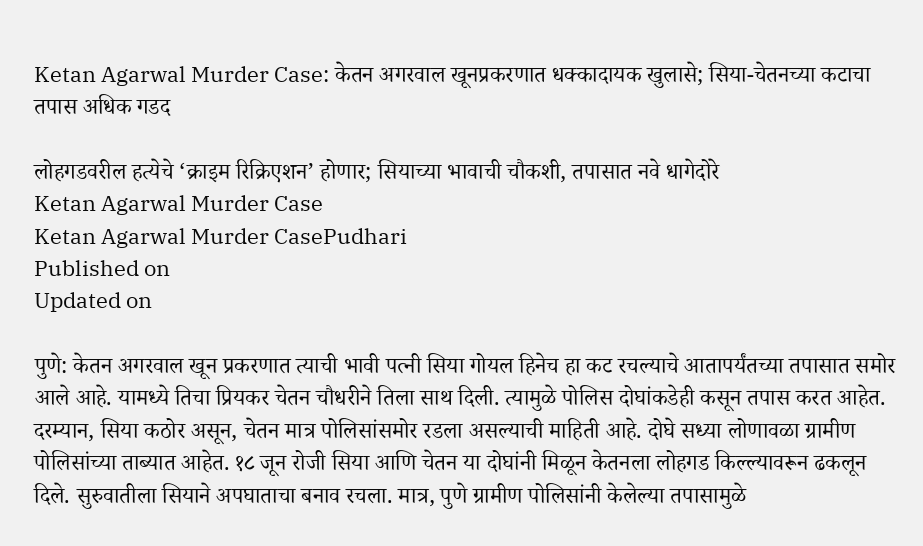Ketan Agarwal Murder Case: केतन अगरवाल खूनप्रकरणात धक्कादायक खुलासे; सिया-चेतनच्या कटाचा तपास अधिक गडद

लोहगडवरील हत्येचे ‘क्राइम रिक्रिएशन’ होणार; सियाच्या भावाची चौकशी, तपासात नवे धागेदोरे
Ketan Agarwal Murder Case
Ketan Agarwal Murder CasePudhari
Published on
Updated on

पुणे: केतन अगरवाल खून प्रकरणात त्याची भावी पत्नी सिया गोयल हिनेच हा कट रचल्याचे आतापर्यंतच्या तपासात समोर आले आहे. यामध्ये तिचा प्रियकर चेतन चौधरीने तिला साथ दिली. त्यामुळे पोलिस दोघांकडेही कसून तपास करत आहेत. दरम्यान, सिया कठोर असून, चेतन मात्र पोलिसांसमोर रडला असल्याची माहिती आहे. दोघे सध्या लोणावळा ग्रामीण पोलिसांच्या ताब्यात आहेत. १८ जून रोजी सिया आणि चेतन या दोघांनी मिळून केतनला लोहगड किल्ल्यावरून ढकलून दिले. सुरुवातीला सियाने अपघाताचा बनाव रचला. मात्र, पुणे ग्रामीण पोलिसांनी केलेल्या तपासामुळे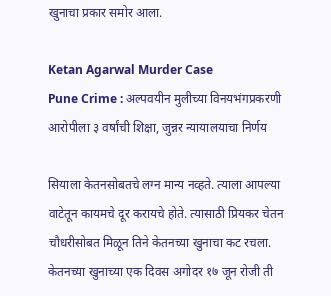खुनाचा प्रकार समोर आला.

Ketan Agarwal Murder Case
Pune Crime : अल्पवयीन मुलीच्या विनयभंगप्रकरणी आरोपीला ३ वर्षांची शिक्षा, जुन्नर न्यायालयाचा निर्णय

सियाला केतनसोबतचे लग्न मान्य नव्हते. त्याला आपल्या वाटेतून कायमचे दूर करायचे होते. त्यासाठी प्रियकर चेतन चौधरीसोबत मिळून तिने केतनच्या खुनाचा कट रचला. केतनच्या खुनाच्या एक दिवस अगोदर १७ जून रोजी ती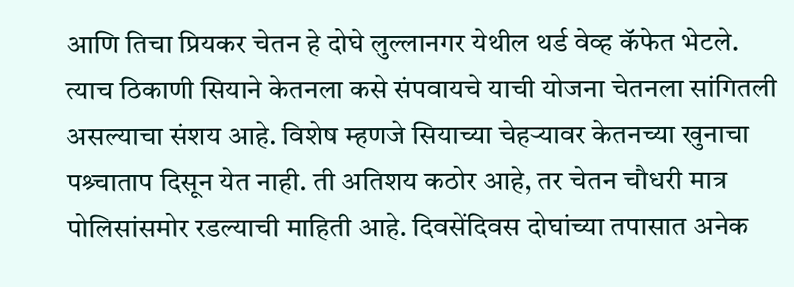आणि तिचा प्रियकर चेतन हे दोघे लुल्लानगर येथील थर्ड वेव्ह कॅफेत भेटले. त्याच ठिकाणी सियाने केतनला कसे संपवायचे याची योजना चेतनला सांगितली असल्याचा संशय आहे. विशेष म्हणजे सियाच्या चेहऱ्यावर केतनच्या खुनाचा पश्र्चाताप दिसून येत नाही. ती अतिशय कठोर आहे, तर चेतन चौधरी मात्र पोलिसांसमोर रडल्याची माहिती आहे. दिवसेंदिवस दोघांच्या तपासात अनेक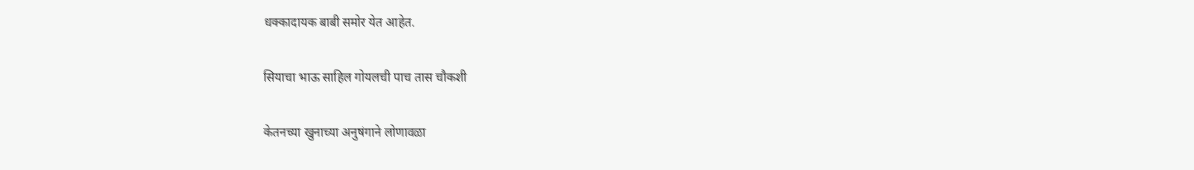धक्कादायक बाबी समोर येत आहेत.

सियाचा भाऊ साहिल गोयलची पाच तास चौकशी

केतनच्या खुनाच्या अनुषंगाने लोणावळा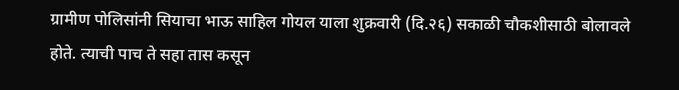ग्रामीण पोलिसांनी सियाचा भाऊ साहिल गोयल याला शुक्रवारी (दि.२६) सकाळी चौकशीसाठी बोलावले होते. त्याची पाच ते सहा तास कसून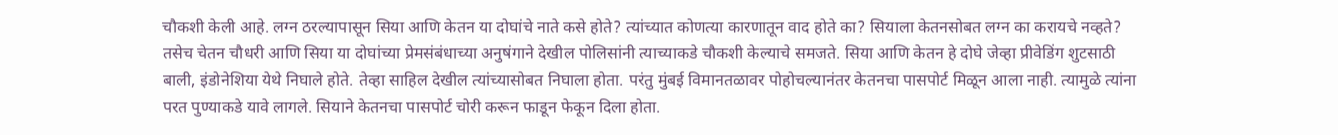चौकशी केली आहे. लग्न ठरल्यापासून सिया आणि केतन या दोघांचे नाते कसे होते? त्यांच्यात कोणत्या कारणातून वाद होते का? सियाला केतनसोबत लग्न का करायचे नव्हते? तसेच चेतन चौधरी आणि सिया या दोघांच्या प्रेमसंबंधाच्या अनुषंगाने देखील पोलिसांनी त्याच्याकडे चौकशी केल्याचे समजते. सिया आणि केतन हे दोघे जेव्हा प्रीवेडिंग शुटसाठी बाली, इंडोनेशिया येथे निघाले होते. तेव्हा साहिल देखील त्यांच्यासोबत निघाला होता. परंतु मुंबई विमानतळावर पोहोचल्यानंतर केतनचा पासपोर्ट मिळून आला नाही. त्यामुळे त्यांना परत पुण्याकडे यावे लागले. सियाने केतनचा पासपोर्ट चोरी करून फाडून फेकून दिला होता.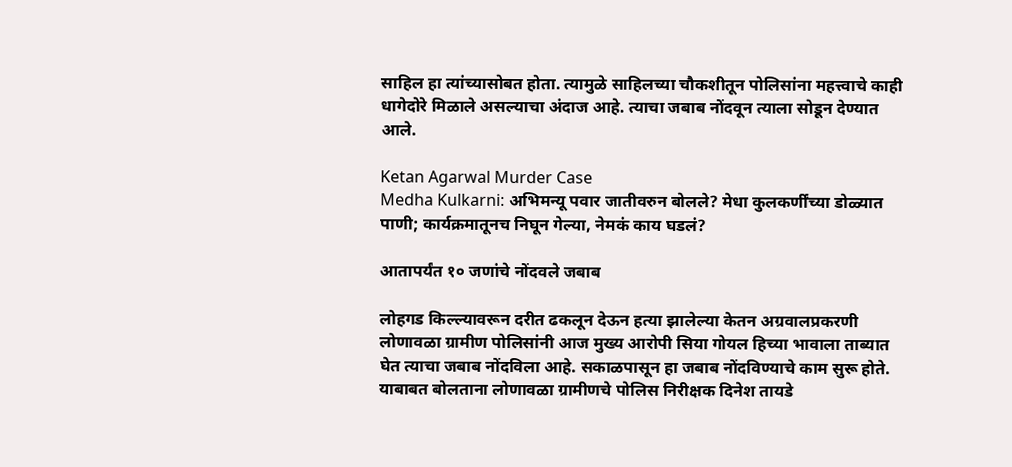साहिल हा त्यांच्यासोबत होता. त्यामुळे साहिलच्या चौकशीतून पोलिसांना महत्त्वाचे काही धागेदोरे मिळाले असल्याचा अंदाज आहे. त्याचा जबाब नोंदवून त्याला सोडून देण्यात आले.

Ketan Agarwal Murder Case
Medha Kulkarni: अभिमन्यू पवार जातीवरुन बोलले? मेधा कुलकर्णींच्या डोळ्यात पाणी; कार्यक्रमातूनच निघून गेल्या, नेमकं काय घडलं?

आतापर्यंत १० जणांचे नोंदवले जबाब

लोहगड किल्ल्यावरून दरीत ढकलून देऊन हत्या झालेल्या केतन अग्रवालप्रकरणी लोणावळा ग्रामीण पोलिसांनी आज मुख्य आरोपी सिया गोयल हिच्या भावाला ताब्यात घेत त्याचा जबाब नोंदविला आहे. सकाळपासून हा जबाब नोंदविण्याचे काम सुरू होते. याबाबत बोलताना लोणावळा ग्रामीणचे पोलिस निरीक्षक दिनेश तायडे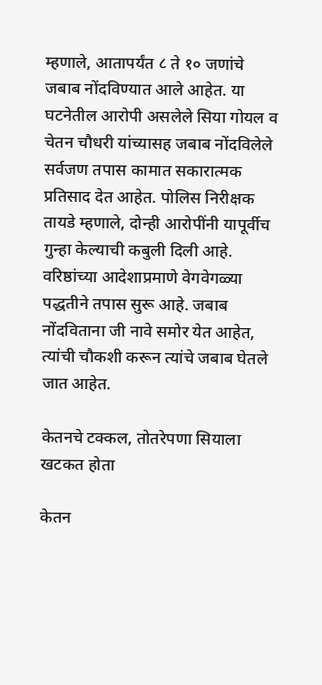म्हणाले, आतापर्यंत ८ ते १० जणांचे जबाब नोंदविण्यात आले आहेत. या घटनेतील आरोपी असलेले सिया गोयल व चेतन चौधरी यांच्यासह जबाब नोंदविलेले सर्वजण तपास कामात सकारात्मक प्रतिसाद देत आहेत. पोलिस निरीक्षक तायडे म्हणाले, दोन्ही आरोपींनी यापूर्वीच गुन्हा केल्याची कबुली दिली आहे. वरिष्ठांच्या आदेशाप्रमाणे वेगवेगळ्या पद्धतीने तपास सुरू आहे. जबाब नोंदविताना जी नावे समोर येत आहेत, त्यांची चौकशी करून त्यांचे जबाब घेतले जात आहेत.

केतनचे टक्कल, तोतरेपणा सियाला खटकत होता

केतन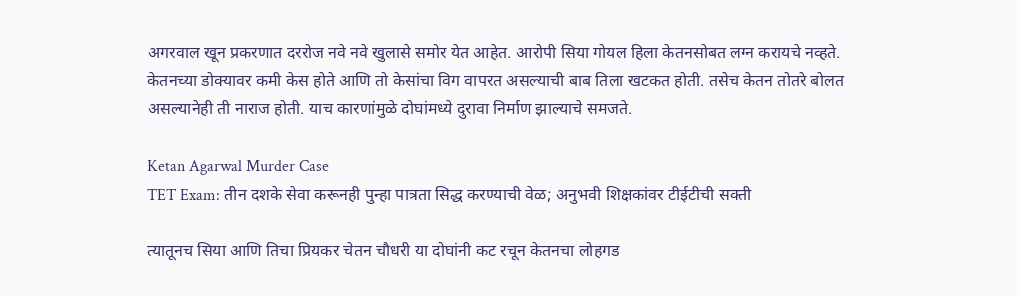अगरवाल खून प्रकरणात दररोज नवे नवे खुलासे समोर येत आहेत. आरोपी सिया गोयल हिला केतनसोबत लग्न करायचे नव्हते. केतनच्या डोक्यावर कमी केस होते आणि तो केसांचा विग वापरत असल्याची बाब तिला खटकत होती. तसेच केतन तोतरे बोलत असल्यानेही ती नाराज होती. याच कारणांमुळे दोघांमध्ये दुरावा निर्माण झाल्याचे समजते.

Ketan Agarwal Murder Case
TET Exam: तीन दशके सेवा करूनही पुन्हा पात्रता सिद्ध करण्याची वेळ; अनुभवी शिक्षकांवर टीईटीची सक्ती

त्यातूनच सिया आणि तिचा प्रियकर चेतन चौधरी या दोघांनी कट रचून केतनचा लोहगड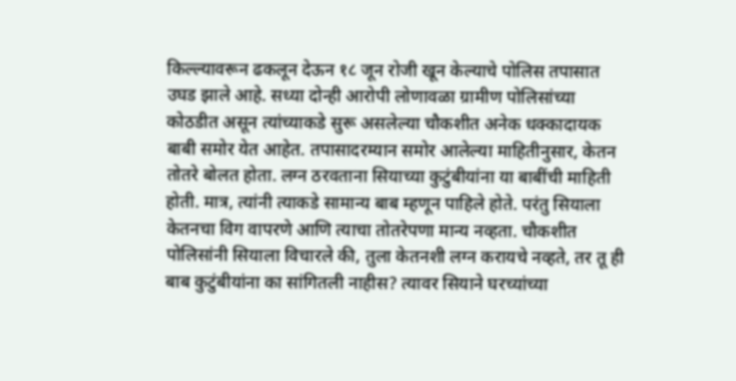किल्ल्यावरून ढकलून देऊन १८ जून रोजी खून केल्याचे पोलिस तपासात उघड झाले आहे. सध्या दोन्ही आरोपी लोणावळा ग्रामीण पोलिसांच्या कोठडीत असून त्यांच्याकडे सुरू असलेल्या चौकशीत अनेक धक्कादायक बाबी समोर येत आहेत. तपासादरम्यान समोर आलेल्या माहितीनुसार, केतन तोतरे बोलत होता. लग्न ठरवताना सियाच्या कुटुंबीयांना या बाबींची माहिती होती. मात्र, त्यांनी त्याकडे सामान्य बाब म्हणून पाहिले होते. परंतु सियाला केतनचा विग वापरणे आणि त्याचा तोतरेपणा मान्य नव्हता. चौकशीत पोलिसांनी सियाला विचारले की, तुला केतनशी लग्न करायचे नव्हते, तर तू ही बाब कुटुंबीयांना का सांगितली नाहीस? त्यावर सियाने घरच्यांच्या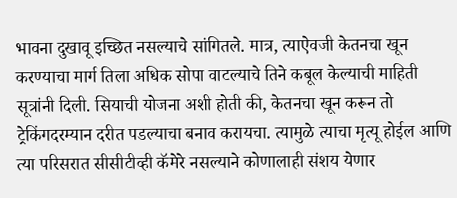भावना दुखावू इच्छित नसल्याचे सांगितले. मात्र, त्याऐवजी केतनचा खून करण्याचा मार्ग तिला अधिक सोपा वाटल्याचे तिने कबूल केल्याची माहिती सूत्रांनी दिली. सियाची योजना अशी होती की, केतनचा खून करून तो ट्रेकिंगदरम्यान दरीत पडल्याचा बनाव करायचा. त्यामुळे त्याचा मृत्यू होईल आणि त्या परिसरात सीसीटीव्ही कॅमेरे नसल्याने कोणालाही संशय येणार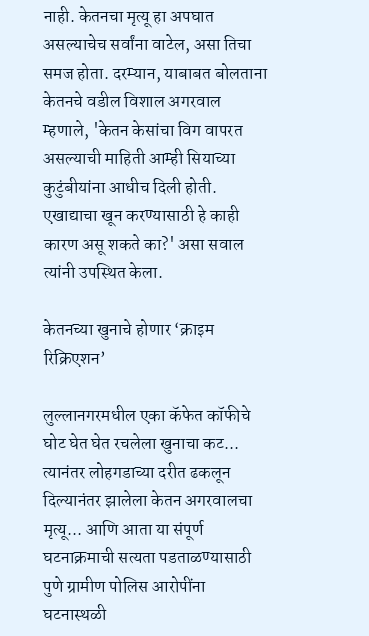नाही. केतनचा मृत्यू हा अपघात असल्याचेच सर्वांना वाटेल, असा तिचा समज होता. दरम्यान, याबाबत बोलताना केतनचे वडील विशाल अगरवाल म्हणाले, 'केतन केसांचा विग वापरत असल्याची माहिती आम्ही सियाच्या कुटुंबीयांना आधीच दिली होती. एखाद्याचा खून करण्यासाठी हे काही कारण असू शकते का?' असा सवाल त्यांनी उपस्थित केला.

केतनच्या खुनाचे होणार ‘क्राइम रिक्रिएशन’

लुल्लानगरमधील एका कॅफेत कॉफीचे घोट घेत घेत रचलेला खुनाचा कट... त्यानंतर लोहगडाच्या दरीत ढकलून दिल्‍यानंतर झालेला केतन अगरवालचा मृत्यू... आणि आता या संपूर्ण घटनाक्रमाची सत्यता पडताळण्यासाठी पुणे ग्रामीण पोलिस आरोपींना घटनास्थळी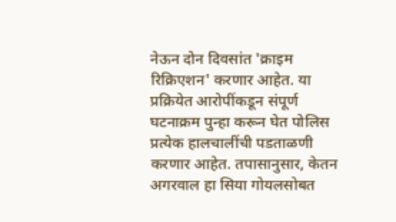नेऊन दोन दिवसांत 'क्राइम रिक्रिएशन' करणार आहेत. या प्रक्रियेत आरोपींकडून संपूर्ण घटनाक्रम पुन्हा करून घेत पोलिस प्रत्येक हालचालींची पडताळणी करणार आहेत. तपासानुसार, केतन अगरवाल हा सिया गोयलसोबत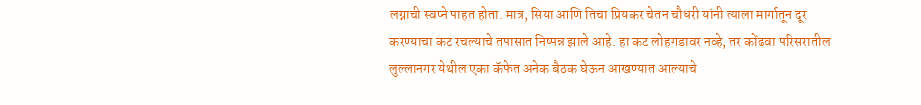लग्नाची स्वप्ने पाहत होता. मात्र, सिया आणि तिचा प्रियकर चेतन चौधरी यांनी त्याला मार्गातून दूर करण्याचा कट रचल्याचे तपासात निष्पन्न झाले आहे. हा कट लोहगडावर नव्हे, तर कोंढवा परिसरातील लुल्लानगर येथील एका कॅफेत अनेक बैठक घेऊन आखण्यात आल्याचे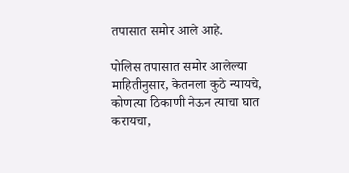तपासात समोर आले आहे.

पोलिस तपासात समोर आलेल्या माहितीनुसार, केतनला कुठे न्यायचे, कोणत्या ठिकाणी नेऊन त्‍याचा घात करायचा,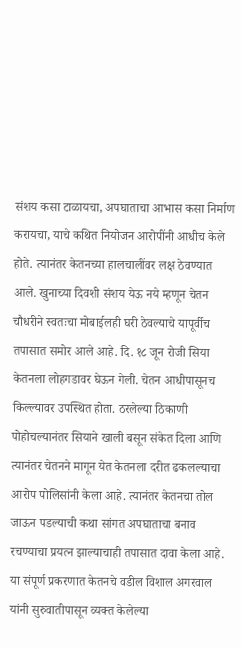संशय कसा टाळायचा, अपघाताचा आभास कसा निर्माण करायचा, याचे कथित नियोजन आरोपींनी आधीच केले होते. त्यानंतर केतनच्या हालचालींवर लक्ष ठेवण्यात आले. खुनाच्या दिवशी संशय येऊ नये म्हणून चेतन चौधरीने स्वतःचा मोबाईलही घरी ठेवल्याचे यापूर्वीच तपासात समोर आले आहे. दि. १८ जून रोजी सिया केतनला लोहगडावर घेऊन गेली. चेतन आधीपासूनच किल्ल्यावर उपस्थित होता. ठरलेल्या ठिकाणी पोहोचल्यानंतर सियाने खाली बसून संकेत दिला आणि त्यानंतर चेतनने मागून येत केतनला दरीत ढकलल्याचा आरोप पोलिसांनी केला आहे. त्यानंतर केतनचा तोल जाऊन पडल्याची कथा सांगत अपघाताचा बनाव रचण्याचा प्रयत्न झाल्याचाही तपासात दावा केला आहे. या संपूर्ण प्रकरणात केतनचे वडील विशाल अगरवाल यांनी सुरुवातीपासून व्यक्त केलेल्या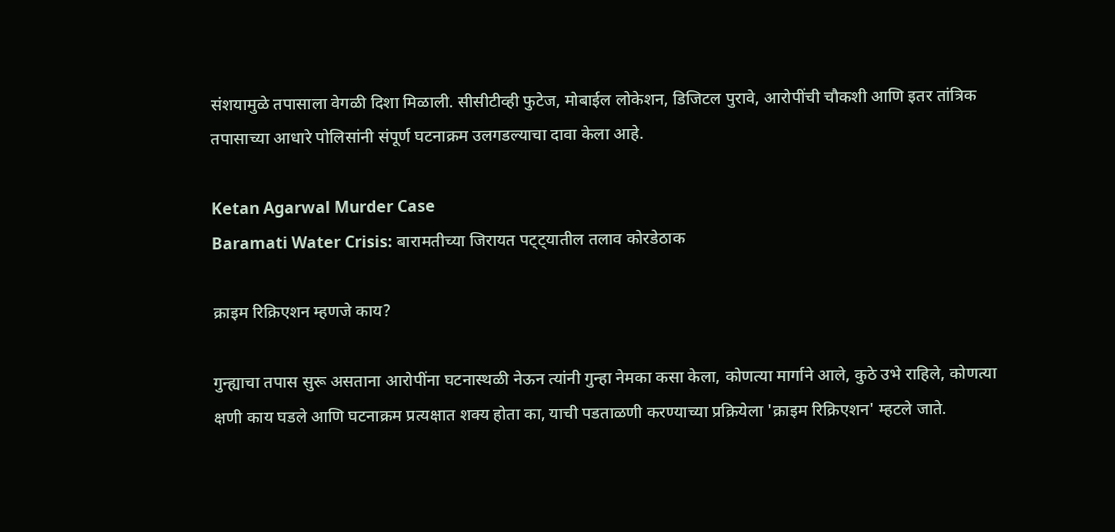संशयामुळे तपासाला वेगळी दिशा मिळाली. सीसीटीव्ही फुटेज, मोबाईल लोकेशन, डिजिटल पुरावे, आरोपींची चौकशी आणि इतर तांत्रिक तपासाच्या आधारे पोलिसांनी संपूर्ण घटनाक्रम उलगडल्याचा दावा केला आहे.

Ketan Agarwal Murder Case
Baramati Water Crisis: बारामतीच्या जिरायत पट्ट्यातील तलाव कोरडेठाक

क्राइम रिक्रिएशन म्हणजे काय?

गुन्ह्याचा तपास सुरू असताना आरोपींना घटनास्थळी नेऊन त्यांनी गुन्हा नेमका कसा केला, कोणत्या मार्गाने आले, कुठे उभे राहिले, कोणत्या क्षणी काय घडले आणि घटनाक्रम प्रत्यक्षात शक्य होता का, याची पडताळणी करण्याच्या प्रक्रियेला 'क्राइम रिक्रिएशन' म्हटले जाते.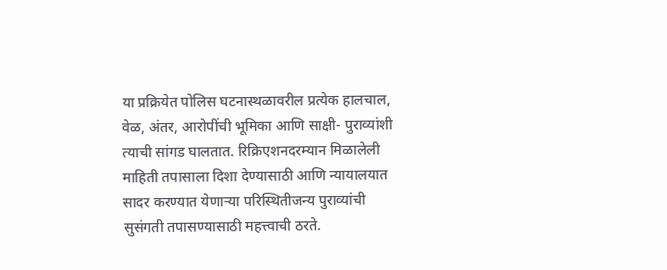या प्रक्रियेत पोलिस घटनास्थळावरील प्रत्येक हालचाल, वेळ, अंतर, आरोपींची भूमिका आणि साक्षी- पुराव्यांशी त्याची सांगड घालतात. रिक्रिएशनदरम्यान मिळालेली माहिती तपासाला दिशा देण्यासाठी आणि न्यायालयात सादर करण्यात येणाऱ्या परिस्थितीजन्य पुराव्यांची सुसंगती तपासण्यासाठी महत्त्वाची ठरते.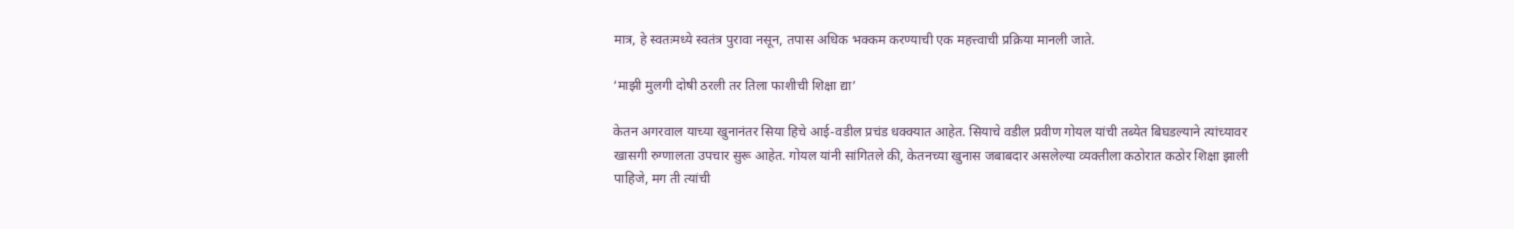मात्र, हे स्वतःमध्ये स्वतंत्र पुरावा नसून, तपास अधिक भक्कम करण्याची एक महत्त्वाची प्रक्रिया मानली जाते.

‘माझी मुलगी दोषी ठरली तर तिला फाशीची शिक्षा द्या’

केतन अगरवाल याच्या खुनानंतर सिया हिचे आई-वडील प्रचंड धक्क्यात आहेत. सियाचे वडील प्रवीण गोयल यांची तब्‍येत बिघडल्याने त्यांच्यावर खासगी रुग्णालता उपचार सुरू आहेत. गोयल यांनी सांगितले की, केतनच्या खुनास जबाबदार असलेल्या व्यक्तीला कठोरात कठोर शिक्षा झाली पाहिजे, मग ती त्यांची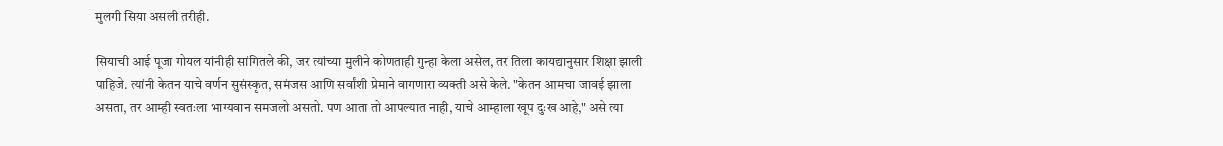मुलगी सिया असली तरीही.

सियाची आई पूजा गोयल यांनीही सांगितले की, जर त्यांच्या मुलीने कोणताही गुन्हा केला असेल, तर तिला कायद्यानुसार शिक्षा झाली पाहिजे. त्यांनी केतन याचे वर्णन सुसंस्कृत, समंजस आणि सर्वांशी प्रेमाने वागणारा व्यक्ती असे केले. "केतन आमचा जावई झाला असता, तर आम्ही स्वतःला भाग्यवान समजलो असतो. पण आता तो आपल्यात नाही, याचे आम्हाला खूप दुःख आहे," असे त्या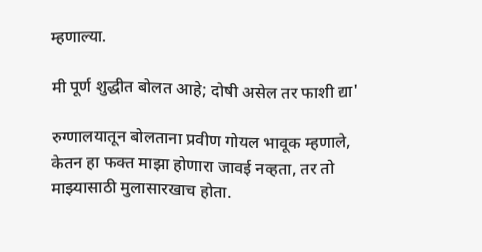म्हणाल्या.

मी पूर्ण शुद्धीत बोलत आहे; दोषी असेल तर फाशी द्या'

रुग्णालयातून बोलताना प्रवीण गोयल भावूक म्हणाले, केतन हा फक्त माझा होणारा जावई नव्हता, तर तो माझ्यासाठी मुलासारखाच होता.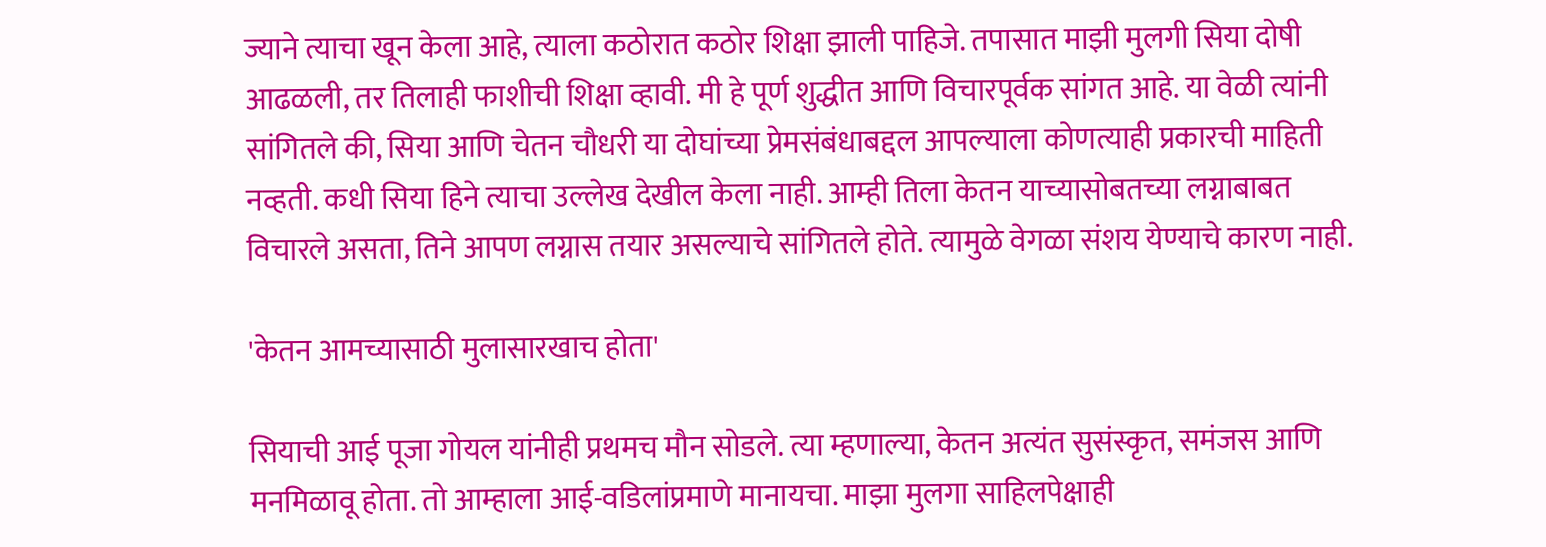ज्याने त्याचा खून केला आहे, त्याला कठोरात कठोर शिक्षा झाली पाहिजे. तपासात माझी मुलगी सिया दोषी आढळली, तर तिलाही फाशीची शिक्षा व्हावी. मी हे पूर्ण शुद्धीत आणि विचारपूर्वक सांगत आहे. या वेळी त्यांनी सांगितले की, सिया आणि चेतन चौधरी या दोघांच्या प्रेमसंबंधाबद्दल आपल्याला कोणत्याही प्रकारची माहिती नव्हती. कधी सिया हिने त्याचा उल्लेख देखील केला नाही. आम्ही तिला केतन याच्यासोबतच्या लग्नाबाबत विचारले असता, तिने आपण लग्नास तयार असल्याचे सांगितले होते. त्यामुळे वेगळा संशय येण्याचे कारण नाही.

'केतन आमच्यासाठी मुलासारखाच होता'

सियाची आई पूजा गोयल यांनीही प्रथमच मौन सोडले. त्या म्हणाल्या, केतन अत्यंत सुसंस्कृत, समंजस आणि मनमिळावू होता. तो आम्हाला आई-वडिलांप्रमाणे मानायचा. माझा मुलगा साहिलपेक्षाही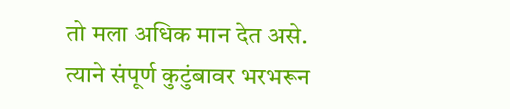तो मला अधिक मान देत असे. त्याने संपूर्ण कुटुंबावर भरभरून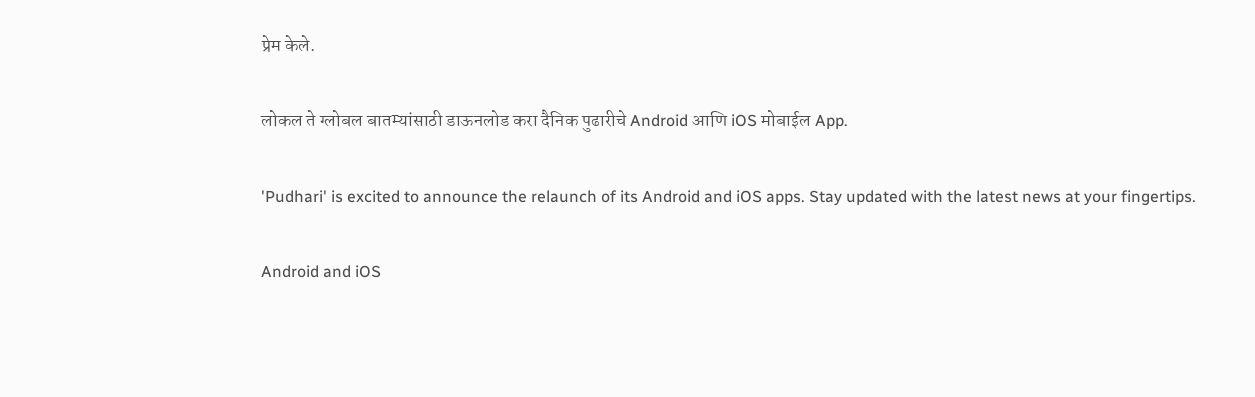प्रेम केले.

लोकल ते ग्लोबल बातम्यांसाठी डाऊनलोड करा दैनिक पुढारीचे Android आणि iOS मोबाईल App.

'Pudhari' is excited to announce the relaunch of its Android and iOS apps. Stay updated with the latest news at your fingertips.

Android and iOS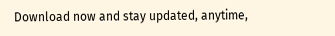Download now and stay updated, anytime,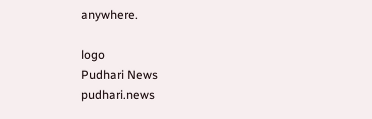anywhere.

logo
Pudhari News
pudhari.news